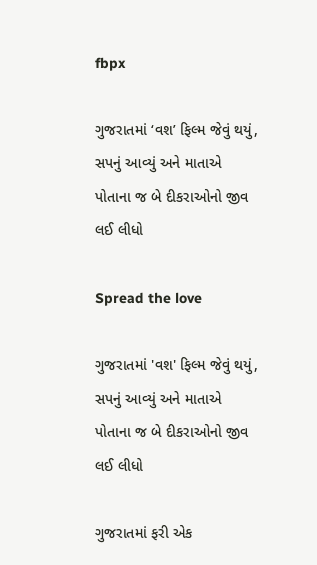fbpx

ગુજરાતમાં ‘વશ’ ફિલ્મ જેવું થયું, સપનું આવ્યું અને માતાએ પોતાના જ બે દીકરાઓનો જીવ લઈ લીધો

Spread the love

ગુજરાતમાં 'વશ' ફિલ્મ જેવું થયું, સપનું આવ્યું અને માતાએ પોતાના જ બે દીકરાઓનો જીવ લઈ લીધો

ગુજરાતમાં ફરી એક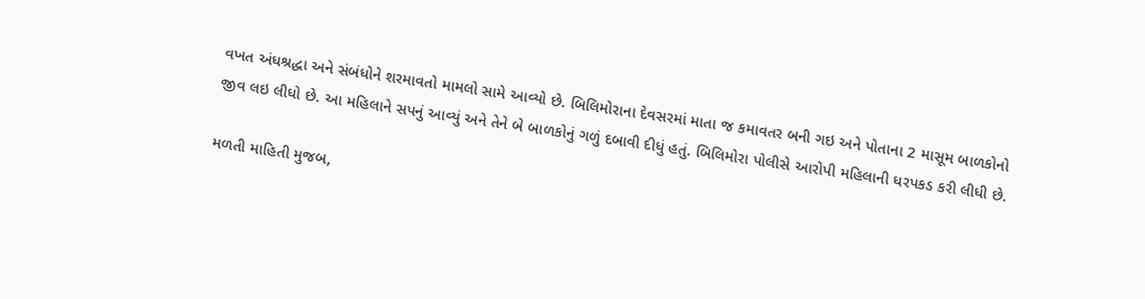વખત અંધશ્રદ્ધા અને સંબંધોને શરમાવતો મામલો સામે આવ્યો છે. બિલિમોરાના દેવસરમાં માતા જ કમાવતર બની ગઇ અને પોતાના 2 માસૂમ બાળકોનો જીવ લઇ લીધો છે. આ મહિલાને સપનું આવ્યું અને તેને બે બાળકોનું ગળું દબાવી દીધું હતું. બિલિમોરા પોલીસે આરોપી મહિલાની ધરપકડ કરી લીધી છે.

મળતી માહિતી મુજબ,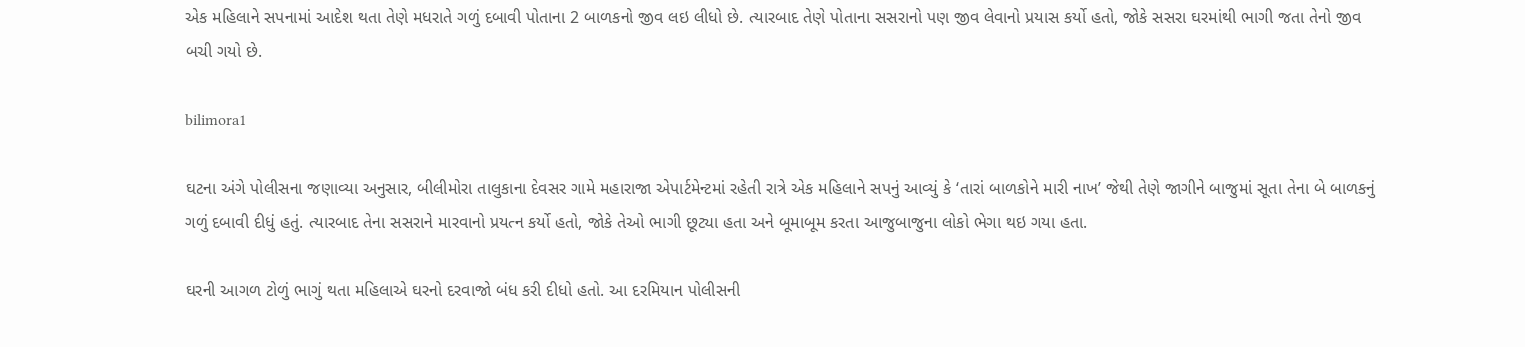એક મહિલાને સપનામાં આદેશ થતા તેણે મધરાતે ગળું દબાવી પોતાના 2 બાળકનો જીવ લઇ લીધો છે. ત્યારબાદ તેણે પોતાના સસરાનો પણ જીવ લેવાનો પ્રયાસ કર્યો હતો, જોકે સસરા ઘરમાંથી ભાગી જતા તેનો જીવ બચી ગયો છે.

bilimora1

ઘટના અંગે પોલીસના જણાવ્યા અનુસાર, બીલીમોરા તાલુકાના દેવસર ગામે મહારાજા એપાર્ટમેન્ટમાં રહેતી રાત્રે એક મહિલાને સપનું આવ્યું કે ‘તારાં બાળકોને મારી નાખ’ જેથી તેણે જાગીને બાજુમાં સૂતા તેના બે બાળકનું ગળું દબાવી દીધું હતું. ત્યારબાદ તેના સસરાને મારવાનો પ્રયત્ન કર્યો હતો, જોકે તેઓ ભાગી છૂટ્યા હતા અને બૂમાબૂમ કરતા આજુબાજુના લોકો ભેગા થઇ ગયા હતા.

ઘરની આગળ ટોળું ભાગું થતા મહિલાએ ઘરનો દરવાજો બંધ કરી દીધો હતો. આ દરમિયાન પોલીસની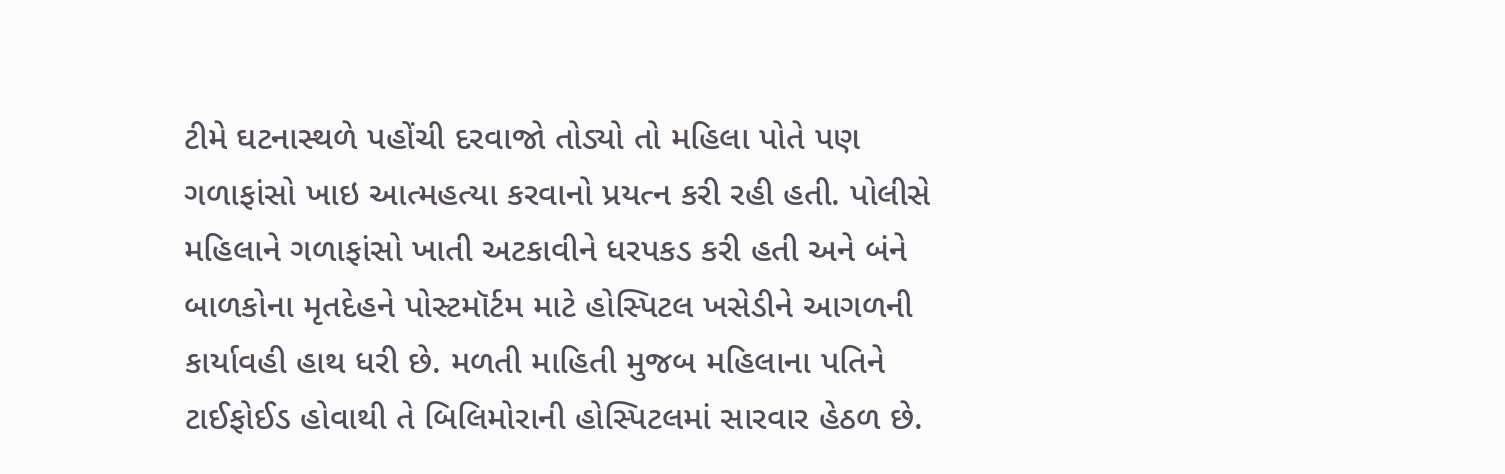ટીમે ઘટનાસ્થળે પહોંચી દરવાજો તોડ્યો તો મહિલા પોતે પણ ગળાફાંસો ખાઇ આત્મહત્યા કરવાનો પ્રયત્ન કરી રહી હતી. પોલીસે મહિલાને ગળાફાંસો ખાતી અટકાવીને ધરપકડ કરી હતી અને બંને બાળકોના મૃતદેહને પોસ્ટમૉર્ટમ માટે હોસ્પિટલ ખસેડીને આગળની કાર્યાવહી હાથ ધરી છે. મળતી માહિતી મુજબ મહિલાના પતિને ટાઈફોઈડ હોવાથી તે બિલિમોરાની હોસ્પિટલમાં સારવાર હેઠળ છે.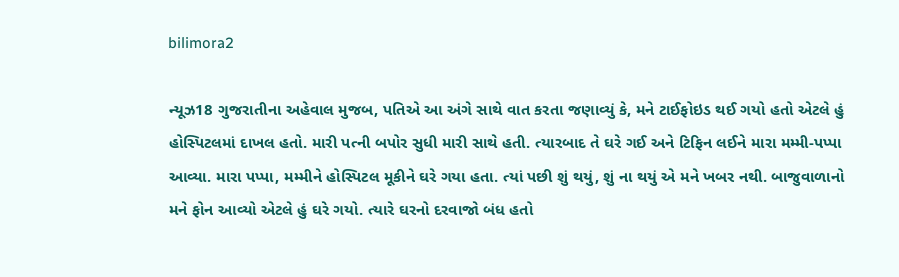bilimora2

ન્યૂઝ18 ગુજરાતીના અહેવાલ મુજબ, પતિએ આ અંગે સાથે વાત કરતા જણાવ્યું કે, મને ટાઈફોઇડ થઈ ગયો હતો એટલે હું હોસ્પિટલમાં દાખલ હતો. મારી પત્ની બપોર સુધી મારી સાથે હતી. ત્યારબાદ તે ઘરે ગઈ અને ટિફિન લઈને મારા મમ્મી-પપ્પા આવ્યા. મારા પપ્પા, મમ્મીને હોસ્પિટલ મૂકીને ઘરે ગયા હતા. ત્યાં પછી શું થયું, શું ના થયું એ મને ખબર નથી. બાજુવાળાનો મને ફોન આવ્યો એટલે હું ઘરે ગયો. ત્યારે ઘરનો દરવાજો બંધ હતો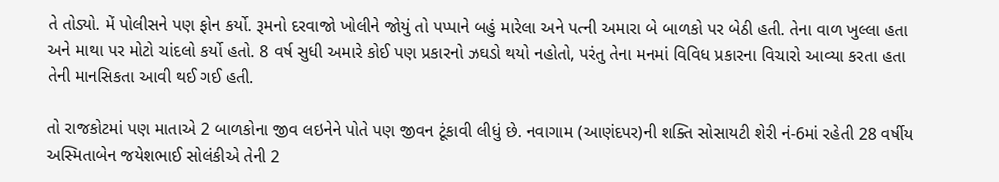તે તોડ્યો. મેં પોલીસને પણ ફોન કર્યો. રૂમનો દરવાજો ખોલીને જોયું તો પપ્પાને બહું મારેલા અને પત્ની અમારા બે બાળકો પર બેઠી હતી. તેના વાળ ખુલ્લા હતા અને માથા પર મોટો ચાંદલો કર્યો હતો. 8 વર્ષ સુધી અમારે કોઈ પણ પ્રકારનો ઝઘડો થયો નહોતો, પરંતુ તેના મનમાં વિવિધ પ્રકારના વિચારો આવ્યા કરતા હતા તેની માનસિકતા આવી થઈ ગઈ હતી.

તો રાજકોટમાં પણ માતાએ 2 બાળકોના જીવ લઇનેને પોતે પણ જીવન ટૂંકાવી લીધું છે. નવાગામ (આણંદપર)ની શક્તિ સોસાયટી શેરી નં-6માં રહેતી 28 વર્ષીય અસ્મિતાબેન જયેશભાઈ સોલંકીએ તેની 2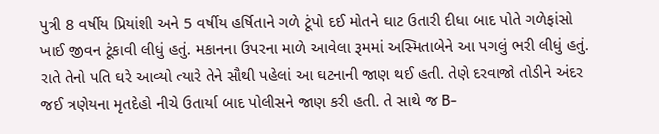પુત્રી 8 વર્ષીય પ્રિયાંશી અને 5 વર્ષીય હર્ષિતાને ગળે ટૂંપો દઈ મોતને ઘાટ ઉતારી દીધા બાદ પોતે ગળેફાંસો ખાઈ જીવન ટૂંકાવી લીધું હતું. મકાનના ઉપરના માળે આવેલા રૂમમાં અસ્મિતાબેને આ પગલું ભરી લીધું હતું. રાતે તેનો પતિ ઘરે આવ્યો ત્યારે તેને સૌથી પહેલાં આ ઘટનાની જાણ થઈ હતી. તેણે દરવાજો તોડીને અંદર જઈ ત્રણેયના મૃતદેહો નીચે ઉતાર્યા બાદ પોલીસને જાણ કરી હતી. તે સાથે જ B-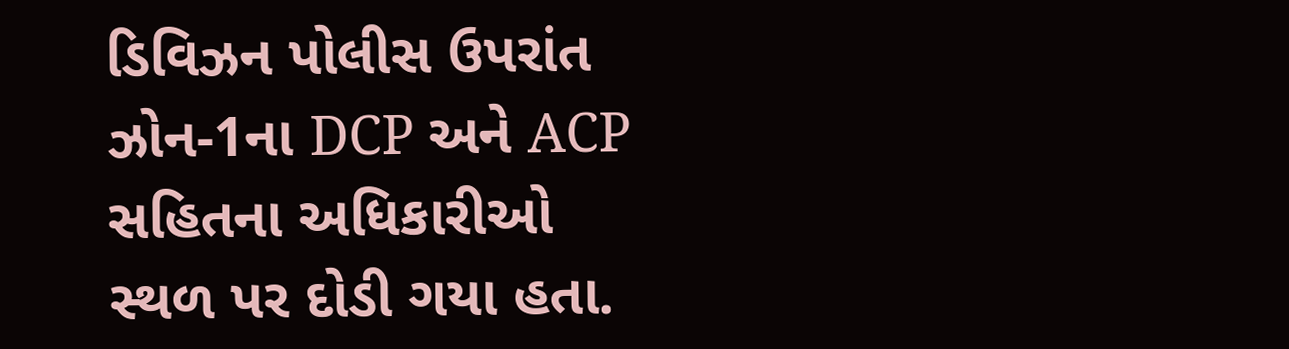ડિવિઝન પોલીસ ઉપરાંત ઝોન-1ના DCP અને ACP સહિતના અધિકારીઓ સ્થળ પર દોડી ગયા હતા.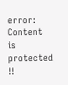error: Content is protected !!